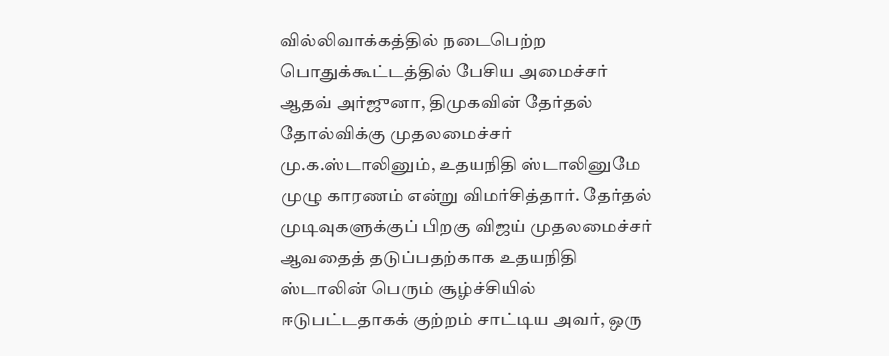வில்லிவாக்கத்தில் நடைபெற்ற பொதுக்கூட்டத்தில் பேசிய அமைச்சர் ஆதவ் அர்ஜுனா, திமுகவின் தேர்தல் தோல்விக்கு முதலமைச்சர் மு.க.ஸ்டாலினும், உதயநிதி ஸ்டாலினுமே முழு காரணம் என்று விமர்சித்தார். தேர்தல் முடிவுகளுக்குப் பிறகு விஜய் முதலமைச்சர் ஆவதைத் தடுப்பதற்காக உதயநிதி ஸ்டாலின் பெரும் சூழ்ச்சியில் ஈடுபட்டதாகக் குற்றம் சாட்டிய அவர், ஒரு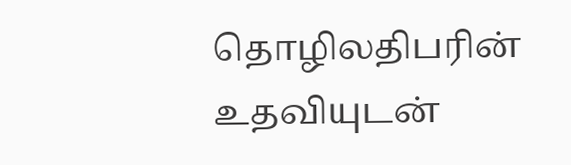தொழிலதிபரின் உதவியுடன்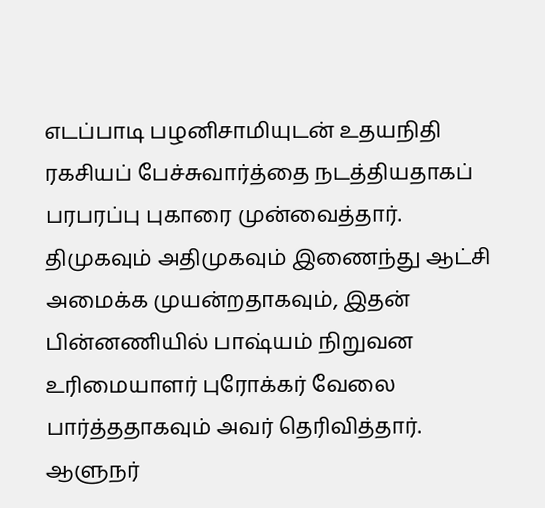எடப்பாடி பழனிசாமியுடன் உதயநிதி ரகசியப் பேச்சுவார்த்தை நடத்தியதாகப் பரபரப்பு புகாரை முன்வைத்தார். திமுகவும் அதிமுகவும் இணைந்து ஆட்சி அமைக்க முயன்றதாகவும், இதன் பின்னணியில் பாஷ்யம் நிறுவன உரிமையாளர் புரோக்கர் வேலை பார்த்ததாகவும் அவர் தெரிவித்தார்.
ஆளுநர்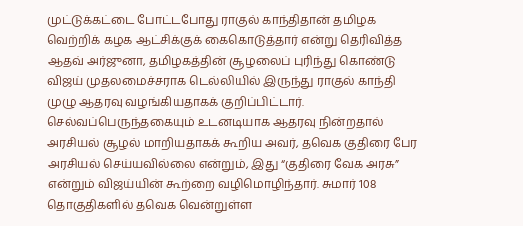முட்டுக்கட்டை போட்டபோது ராகுல் காந்திதான் தமிழக வெற்றிக் கழக ஆட்சிக்குக் கைகொடுத்தார் என்று தெரிவித்த ஆதவ் அர்ஜுனா, தமிழகத்தின் சூழலைப் புரிந்து கொண்டு விஜய் முதலமைச்சராக டெல்லியில் இருந்து ராகுல் காந்தி முழு ஆதரவு வழங்கியதாகக் குறிப்பிட்டார். செல்வப்பெருந்தகையும் உடனடியாக ஆதரவு நின்றதால் அரசியல் சூழல் மாறியதாகக் கூறிய அவர், தவெக குதிரை பேர அரசியல் செய்யவில்லை என்றும், இது “குதிரை வேக அரசு” என்றும் விஜய்யின் கூற்றை வழிமொழிந்தார். சுமார் 108 தொகுதிகளில் தவெக வென்றுள்ள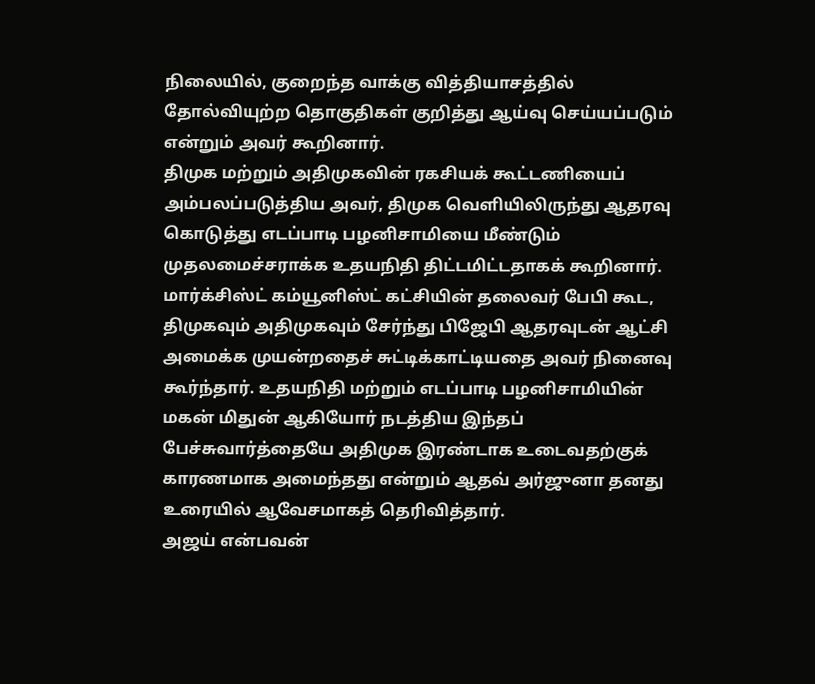நிலையில், குறைந்த வாக்கு வித்தியாசத்தில் தோல்வியுற்ற தொகுதிகள் குறித்து ஆய்வு செய்யப்படும் என்றும் அவர் கூறினார்.
திமுக மற்றும் அதிமுகவின் ரகசியக் கூட்டணியைப் அம்பலப்படுத்திய அவர், திமுக வெளியிலிருந்து ஆதரவு கொடுத்து எடப்பாடி பழனிசாமியை மீண்டும் முதலமைச்சராக்க உதயநிதி திட்டமிட்டதாகக் கூறினார். மார்க்சிஸ்ட் கம்யூனிஸ்ட் கட்சியின் தலைவர் பேபி கூட, திமுகவும் அதிமுகவும் சேர்ந்து பிஜேபி ஆதரவுடன் ஆட்சி அமைக்க முயன்றதைச் சுட்டிக்காட்டியதை அவர் நினைவு கூர்ந்தார். உதயநிதி மற்றும் எடப்பாடி பழனிசாமியின் மகன் மிதுன் ஆகியோர் நடத்திய இந்தப் பேச்சுவார்த்தையே அதிமுக இரண்டாக உடைவதற்குக் காரணமாக அமைந்தது என்றும் ஆதவ் அர்ஜுனா தனது உரையில் ஆவேசமாகத் தெரிவித்தார்.
அஜய் என்பவன்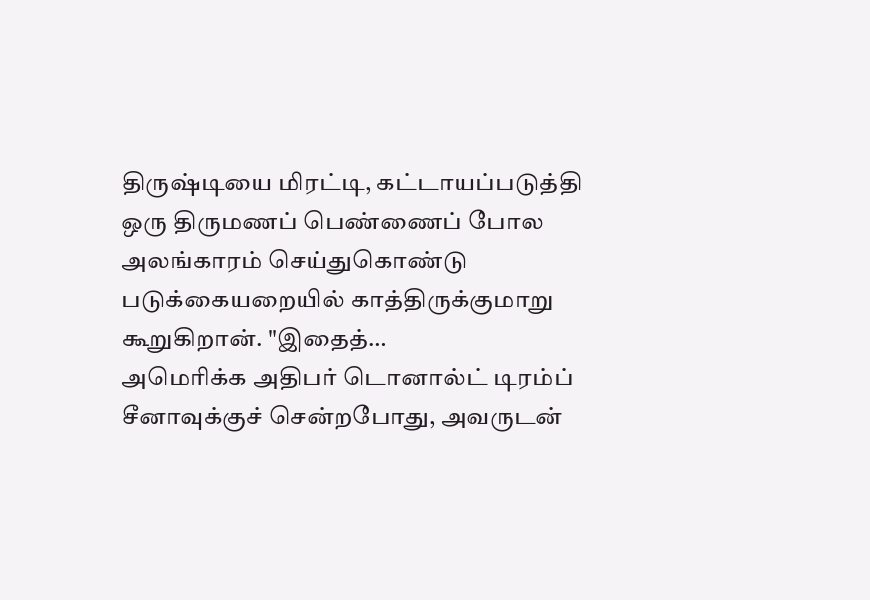திருஷ்டியை மிரட்டி, கட்டாயப்படுத்தி ஒரு திருமணப் பெண்ணைப் போல அலங்காரம் செய்துகொண்டு படுக்கையறையில் காத்திருக்குமாறு கூறுகிறான். "இதைத்…
அமெரிக்க அதிபர் டொனால்ட் டிரம்ப் சீனாவுக்குச் சென்றபோது, அவருடன்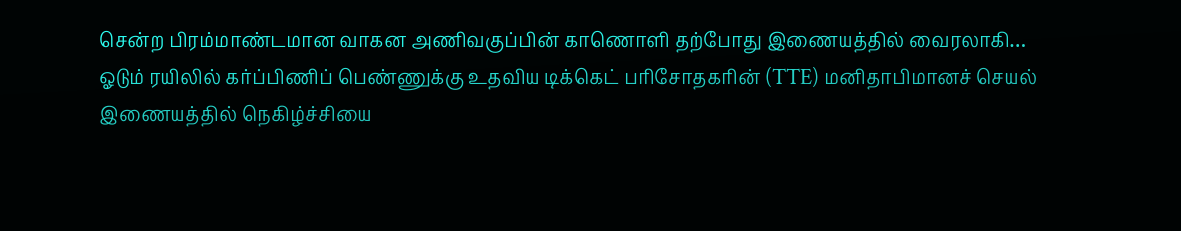சென்ற பிரம்மாண்டமான வாகன அணிவகுப்பின் காணொளி தற்போது இணையத்தில் வைரலாகி…
ஓடும் ரயிலில் கர்ப்பிணிப் பெண்ணுக்கு உதவிய டிக்கெட் பரிசோதகரின் (TTE) மனிதாபிமானச் செயல் இணையத்தில் நெகிழ்ச்சியை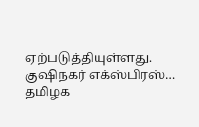ஏற்படுத்தியுள்ளது. குஷிநகர் எக்ஸ்பிரஸ்…
தமிழக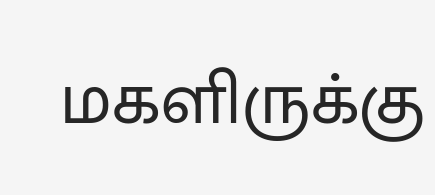மகளிருக்கு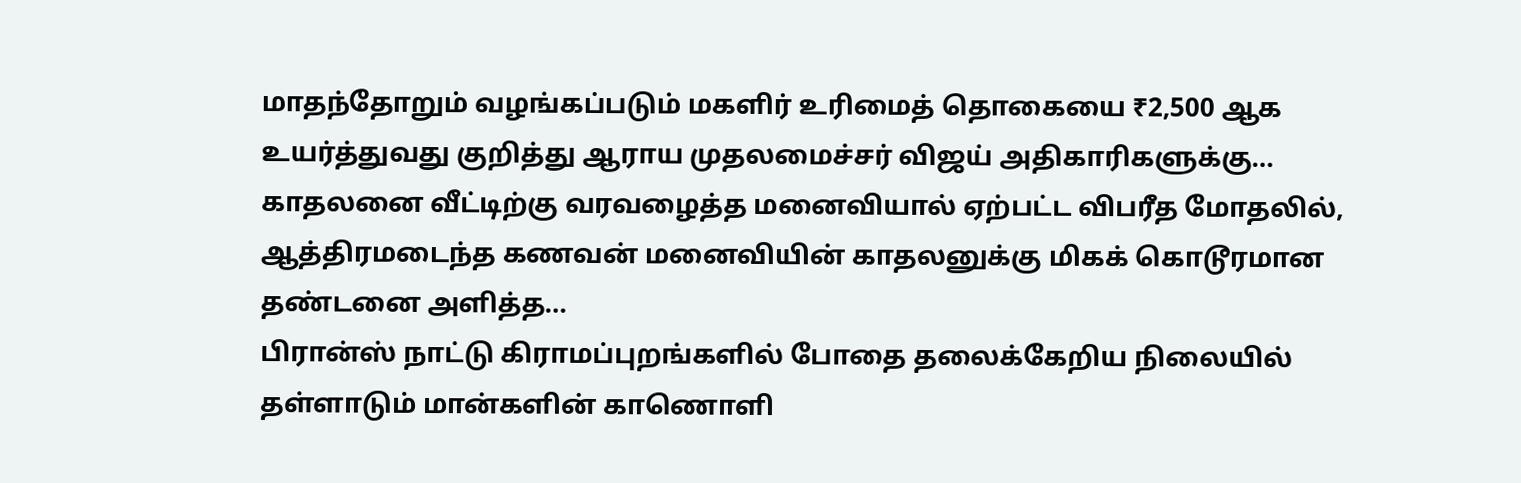மாதந்தோறும் வழங்கப்படும் மகளிர் உரிமைத் தொகையை ₹2,500 ஆக உயர்த்துவது குறித்து ஆராய முதலமைச்சர் விஜய் அதிகாரிகளுக்கு…
காதலனை வீட்டிற்கு வரவழைத்த மனைவியால் ஏற்பட்ட விபரீத மோதலில், ஆத்திரமடைந்த கணவன் மனைவியின் காதலனுக்கு மிகக் கொடூரமான தண்டனை அளித்த…
பிரான்ஸ் நாட்டு கிராமப்புறங்களில் போதை தலைக்கேறிய நிலையில் தள்ளாடும் மான்களின் காணொளி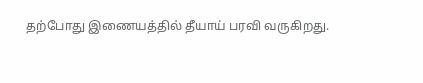தற்போது இணையத்தில் தீயாய் பரவி வருகிறது.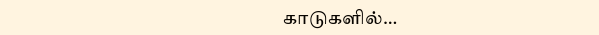காடுகளில்…